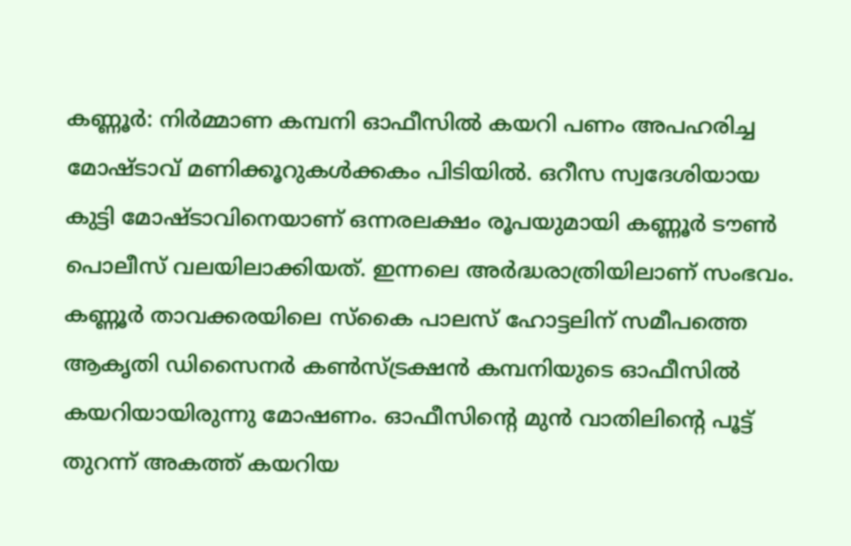കണ്ണൂർ: നിർമ്മാണ കമ്പനി ഓഫീസിൽ കയറി പണം അപഹരിച്ച മോഷ്ടാവ് മണിക്കൂറുകൾക്കകം പിടിയിൽ. ഒറീസ സ്വദേശിയായ കുട്ടി മോഷ്ടാവിനെയാണ് ഒന്നരലക്ഷം രൂപയുമായി കണ്ണൂർ ടൗൺ പൊലീസ് വലയിലാക്കിയത്. ഇന്നലെ അർദ്ധരാത്രിയിലാണ് സംഭവം. കണ്ണൂർ താവക്കരയിലെ സ്കൈ പാലസ് ഹോട്ടലിന് സമീപത്തെ ആകൃതി ഡിസൈനർ കൺസ്ട്രക്ഷൻ കമ്പനിയുടെ ഓഫീസിൽ കയറിയായിരുന്നു മോഷണം. ഓഫീസിന്റെ മുൻ വാതിലിന്റെ പൂട്ട് തുറന്ന് അകത്ത് കയറിയ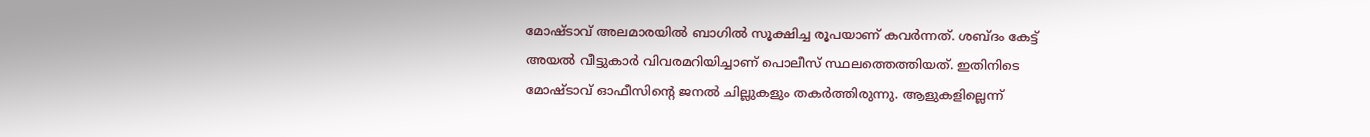മോഷ്ടാവ് അലമാരയിൽ ബാഗിൽ സൂക്ഷിച്ച രൂപയാണ് കവർന്നത്. ശബ്ദം കേട്ട് അയൽ വീട്ടുകാർ വിവരമറിയിച്ചാണ് പൊലീസ് സ്ഥലത്തെത്തിയത്. ഇതിനിടെ മോഷ്ടാവ് ഓഫീസിന്റെ ജനൽ ചില്ലുകളും തകർത്തിരുന്നു. ആളുകളില്ലെന്ന്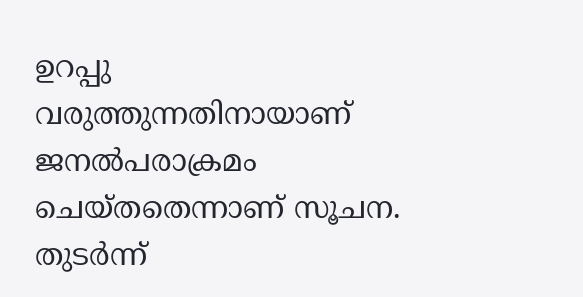ഉറപ്പു വരുത്തുന്നതിനായാണ് ജനൽപരാക്രമം ചെയ്തതെന്നാണ് സൂചന.
തുടർന്ന്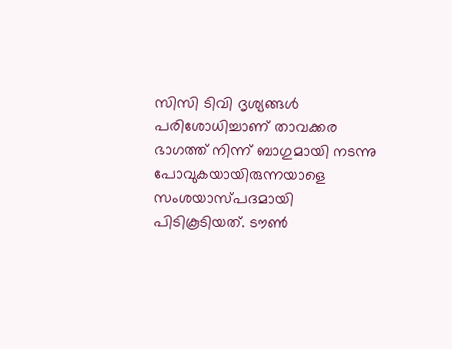സിസി ടിവി ദൃശ്യങ്ങൾ പരിശോധിച്ചാണ് താവക്കര ഭാഗത്ത് നിന്ന് ബാഗുമായി നടന്നു പോവുകയായിരുന്നയാളെ സംശയാസ്പദമായി പിടികൂടിയത്. ടൗൺ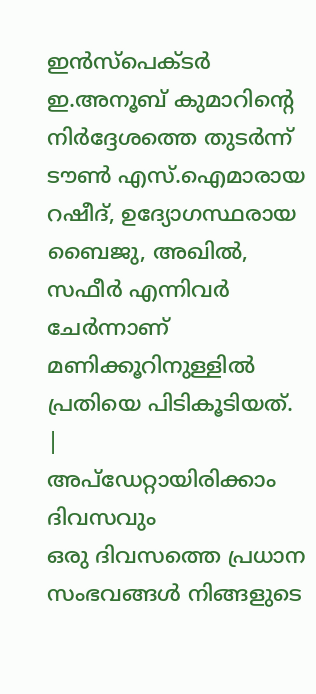ഇൻസ്പെക്ടർ ഇ.അനൂബ് കുമാറിന്റെ നിർദ്ദേശത്തെ തുടർന്ന് ടൗൺ എസ്.ഐമാരായ റഷീദ്, ഉദ്യോഗസ്ഥരായ ബൈജു, അഖിൽ, സഫീർ എന്നിവർ ചേർന്നാണ് മണിക്കൂറിനുള്ളിൽ പ്രതിയെ പിടികൂടിയത്.
|
അപ്ഡേറ്റായിരിക്കാം ദിവസവും
ഒരു ദിവസത്തെ പ്രധാന സംഭവങ്ങൾ നിങ്ങളുടെ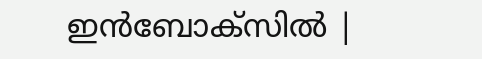ഇൻബോക്സിൽ |